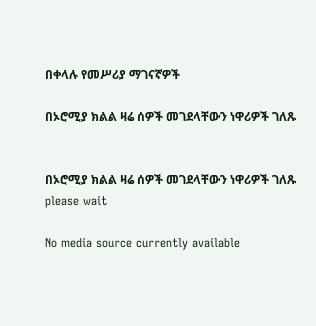በቀላሉ የመሥሪያ ማገናኛዎች

በኦሮሚያ ክልል ዛሬ ሰዎች መገደላቸውን ነዋሪዎች ገለጹ


በኦሮሚያ ክልል ዛሬ ሰዎች መገደላቸውን ነዋሪዎች ገለጹ
please wait

No media source currently available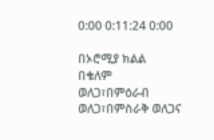0:00 0:11:24 0:00

በኦሮሚያ ክልል በቄለም ወለጋ፣በምዕራብ ወለጋ፣በምስራቅ ወለጋና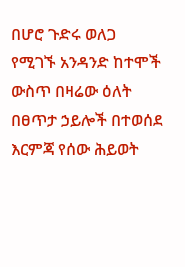በሆሮ ጉድሩ ወለጋ የሚገኙ አንዳንድ ከተሞች ውስጥ በዛሬው ዕለት በፀጥታ ኃይሎች በተወሰደ እርምጃ የሰው ሕይወት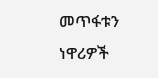መጥፋቱን ነዋሪዎች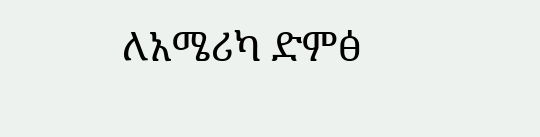ለአሜሪካ ድምፅ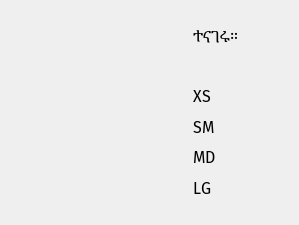ተናገሩ።

XS
SM
MD
LG